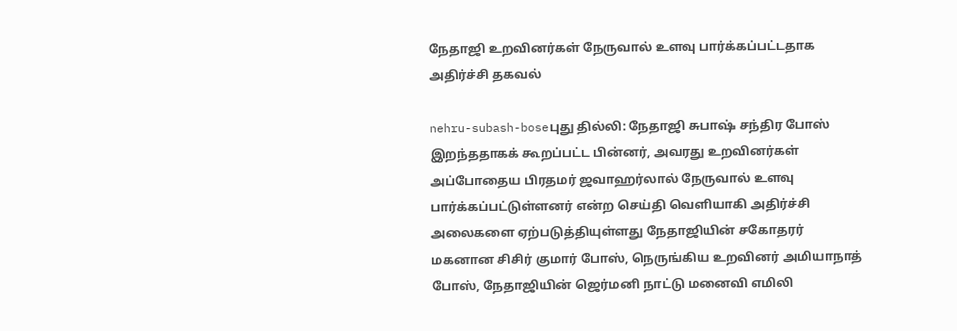நேதாஜி உறவினர்கள் நேருவால் உளவு பார்க்கப்பட்டதாக அதிர்ச்சி தகவல்

nehru-subash-boseபுது தில்லி: நேதாஜி சுபாஷ் சந்திர போஸ் இறந்ததாகக் கூறப்பட்ட பின்னர், அவரது உறவினர்கள் அப்போதைய பிரதமர் ஜவாஹர்லால் நேருவால் உளவு பார்க்கப்பட்டுள்ளனர் என்ற செய்தி வெளியாகி அதிர்ச்சி அலைகளை ஏற்படுத்தியுள்ளது நேதாஜியின் சகோதரர் மகனான சிசிர் குமார் போஸ், நெருங்கிய உறவினர் அமியாநாத் போஸ், நேதாஜியின் ஜெர்மனி நாட்டு மனைவி எமிலி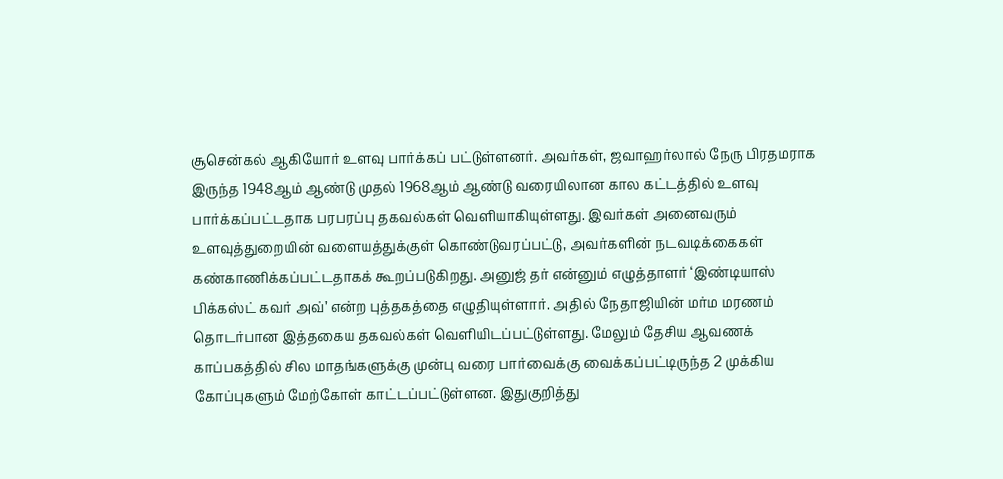சூசென்கல் ஆகியோர் உளவு பார்க்கப் பட்டுள்ளனர். அவர்கள், ஜவாஹர்லால் நேரு பிரதமராக இருந்த 1948ஆம் ஆண்டு முதல் 1968ஆம் ஆண்டு வரையிலான கால கட்டத்தில் உளவு பார்க்கப்பட்டதாக பரபரப்பு தகவல்கள் வெளியாகியுள்ளது. இவர்கள் அனைவரும் உளவுத்துறையின் வளையத்துக்குள் கொண்டுவரப்பட்டு, அவர்களின் நடவடிக்கைகள் கண்காணிக்கப்பட்டதாகக் கூறப்படுகிறது. அனுஜ் தர் என்னும் எழுத்தாளர் ‘இண்டியாஸ் பிக்கஸ்ட் கவர் அவ்’ என்ற புத்தகத்தை எழுதியுள்ளார். அதில் நேதாஜியின் மர்ம மரணம் தொடர்பான இத்தகைய தகவல்கள் வெளியிடப்பட்டுள்ளது. மேலும் தேசிய ஆவணக் காப்பகத்தில் சில மாதங்களுக்கு முன்பு வரை பார்வைக்கு வைக்கப்பட்டிருந்த 2 முக்கிய கோப்புகளும் மேற்கோள் காட்டப்பட்டுள்ளன. இதுகுறித்து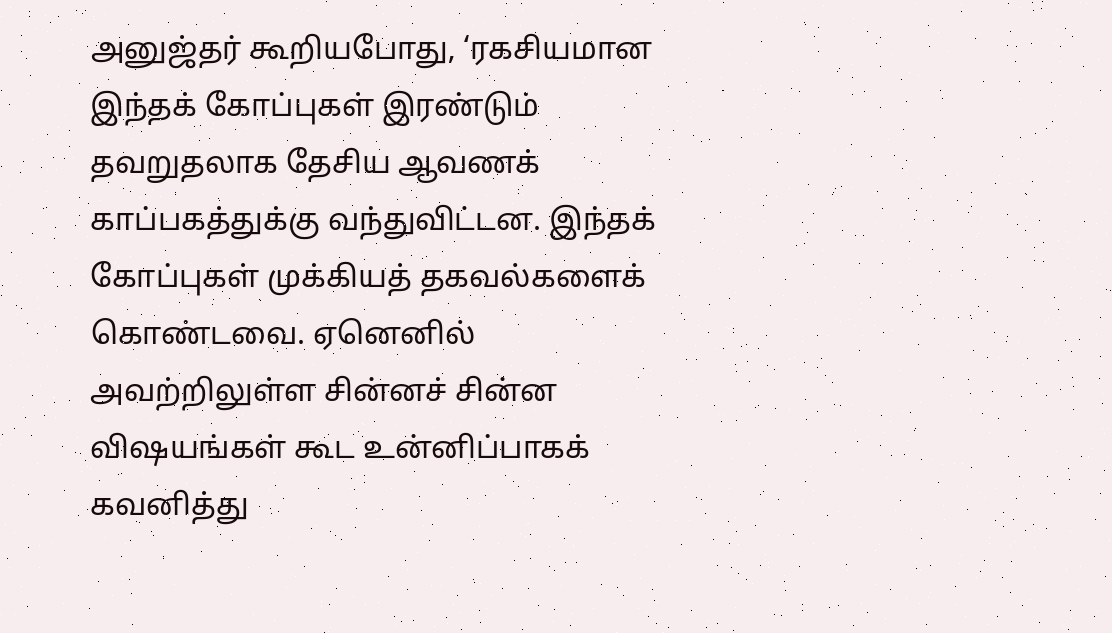அனுஜ்தர் கூறியபோது, ‘ரகசியமான இந்தக் கோப்புகள் இரண்டும் தவறுதலாக தேசிய ஆவணக் காப்பகத்துக்கு வந்துவிட்டன. இந்தக் கோப்புகள் முக்கியத் தகவல்களைக் கொண்டவை. ஏனெனில் அவற்றிலுள்ள சின்னச் சின்ன விஷயங்கள் கூட உன்னிப்பாகக் கவனித்து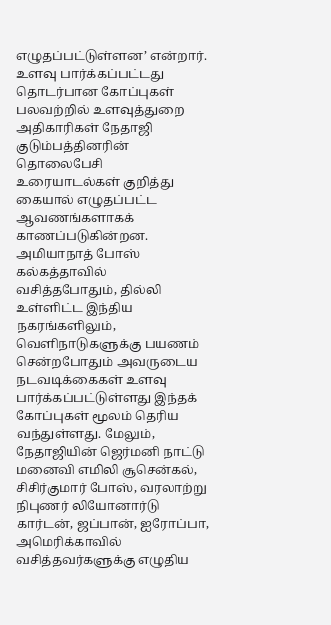எழுதப்பட்டுள்ளன’ என்றார். உளவு பார்க்கப்பட்டது தொடர்பான கோப்புகள் பலவற்றில் உளவுத்துறை அதிகாரிகள் நேதாஜி குடும்பத்தினரின் தொலைபேசி உரையாடல்கள் குறித்து கையால் எழுதப்பட்ட ஆவணங்களாகக் காணப்படுகின்றன. அமியாநாத் போஸ் கல்கத்தாவில் வசித்தபோதும், தில்லி உள்ளிட்ட இந்திய நகரங்களிலும், வெளிநாடுகளுக்கு பயணம் சென்றபோதும் அவருடைய நடவடிக்கைகள் உளவு பார்க்கப்பட்டுள்ளது இந்தக் கோப்புகள் மூலம் தெரிய வந்துள்ளது. மேலும், நேதாஜியின் ஜெர்மனி நாட்டு மனைவி எமிலி சூசென்கல், சிசிர்குமார் போஸ், வரலாற்று நிபுணர் லியோனார்டு கார்டன், ஜப்பான், ஐரோப்பா, அமெரிக்காவில் வசித்தவர்களுக்கு எழுதிய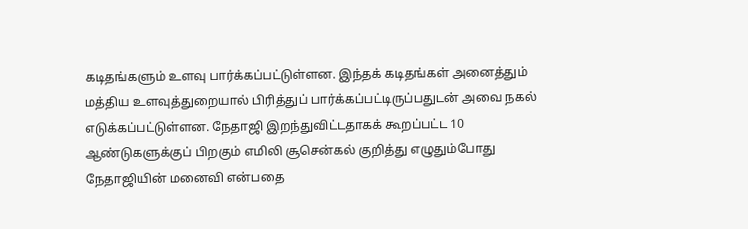கடிதங்களும் உளவு பார்க்கப்பட்டுள்ளன. இந்தக் கடிதங்கள் அனைத்தும் மத்திய உளவுத்துறையால் பிரித்துப் பார்க்கப்பட்டிருப்பதுடன் அவை நகல் எடுக்கப்பட்டுள்ளன. நேதாஜி இறந்துவிட்டதாகக் கூறப்பட்ட 10 ஆண்டுகளுக்குப் பிறகும் எமிலி சூசென்கல் குறித்து எழுதும்போது நேதாஜியின் மனைவி என்பதை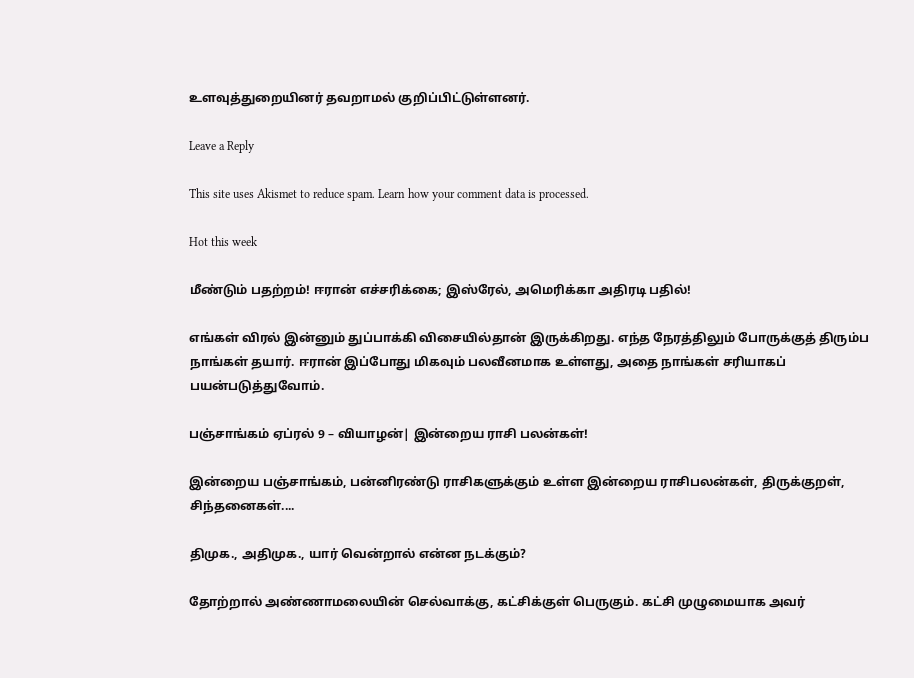உளவுத்துறையினர் தவறாமல் குறிப்பிட்டுள்ளனர்.

Leave a Reply

This site uses Akismet to reduce spam. Learn how your comment data is processed.

Hot this week

மீண்டும் பதற்றம்! ஈரான் எச்சரிக்கை; இஸ்ரேல், அமெரிக்கா அதிரடி பதில்!

எங்கள் விரல் இன்னும் துப்பாக்கி விசையில்தான் இருக்கிறது. எந்த நேரத்திலும் போருக்குத் திரும்ப நாங்கள் தயார். ஈரான் இப்போது மிகவும் பலவீனமாக உள்ளது, அதை நாங்கள் சரியாகப் பயன்படுத்துவோம்.

பஞ்சாங்கம் ஏப்ரல் 9 – வியாழன்| இன்றைய ராசி பலன்கள்!

இன்றைய பஞ்சாங்கம், பன்னிரண்டு ராசிகளுக்கும் உள்ள இன்றைய ராசிபலன்கள், திருக்குறள், சிந்தனைகள்....

திமுக., அதிமுக., யார் வென்றால் என்ன நடக்கும்?

தோற்றால் அண்ணாமலையின் செல்வாக்கு, கட்சிக்குள் பெருகும். கட்சி முழுமையாக அவர்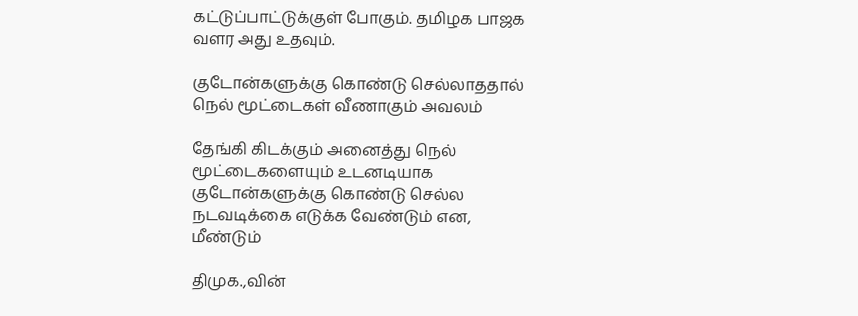கட்டுப்பாட்டுக்குள் போகும். தமிழக பாஜக வளர அது உதவும்.

குடோன்களுக்கு கொண்டு செல்லாததால் நெல் மூட்டைகள் வீணாகும் அவலம்

தேங்கி கிடக்கும் அனைத்து நெல் மூட்டைகளையும் உடனடியாக குடோன்களுக்கு கொண்டு செல்ல நடவடிக்கை எடுக்க வேண்டும் என, மீண்டும்

திமுக.,வின்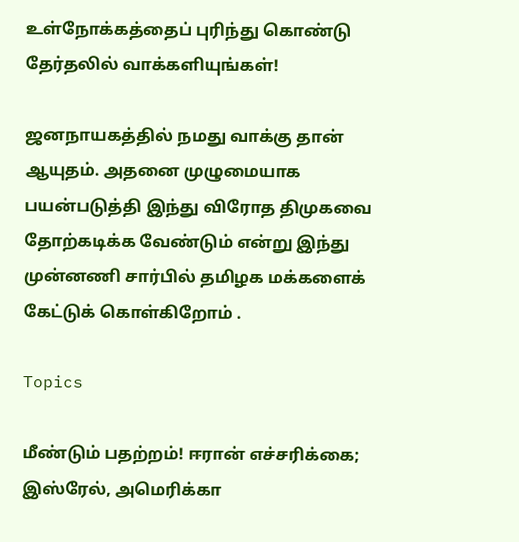உள்நோக்கத்தைப் புரிந்து கொண்டு தேர்தலில் வாக்களியுங்கள்!

ஜனநாயகத்தில் நமது வாக்கு தான் ஆயுதம். அதனை முழுமையாக பயன்படுத்தி இந்து விரோத திமுகவை தோற்கடிக்க வேண்டும் என்று இந்து முன்னணி சார்பில் தமிழக மக்களைக் கேட்டுக் கொள்கிறோம் .

Topics

மீண்டும் பதற்றம்! ஈரான் எச்சரிக்கை; இஸ்ரேல், அமெரிக்கா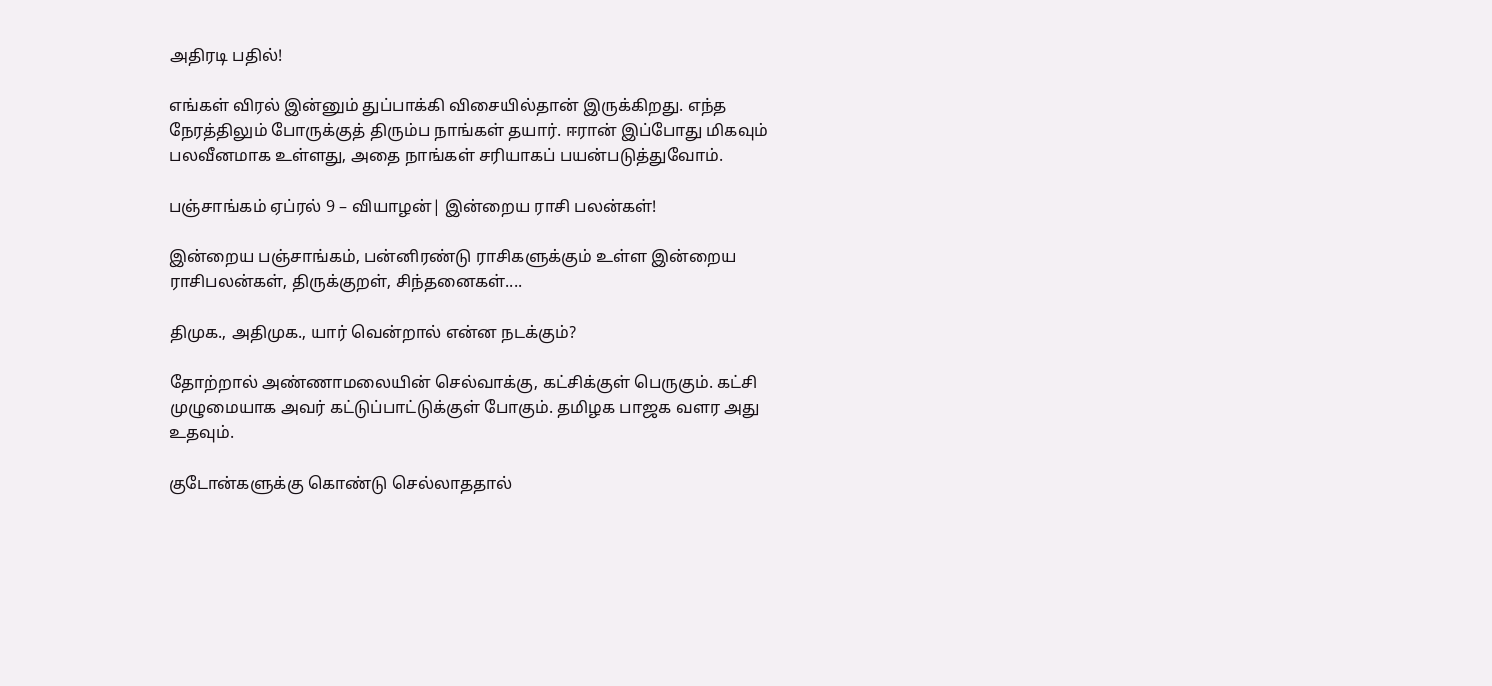அதிரடி பதில்!

எங்கள் விரல் இன்னும் துப்பாக்கி விசையில்தான் இருக்கிறது. எந்த நேரத்திலும் போருக்குத் திரும்ப நாங்கள் தயார். ஈரான் இப்போது மிகவும் பலவீனமாக உள்ளது, அதை நாங்கள் சரியாகப் பயன்படுத்துவோம்.

பஞ்சாங்கம் ஏப்ரல் 9 – வியாழன்| இன்றைய ராசி பலன்கள்!

இன்றைய பஞ்சாங்கம், பன்னிரண்டு ராசிகளுக்கும் உள்ள இன்றைய ராசிபலன்கள், திருக்குறள், சிந்தனைகள்....

திமுக., அதிமுக., யார் வென்றால் என்ன நடக்கும்?

தோற்றால் அண்ணாமலையின் செல்வாக்கு, கட்சிக்குள் பெருகும். கட்சி முழுமையாக அவர் கட்டுப்பாட்டுக்குள் போகும். தமிழக பாஜக வளர அது உதவும்.

குடோன்களுக்கு கொண்டு செல்லாததால்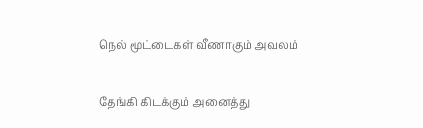நெல் மூட்டைகள் வீணாகும் அவலம்

தேங்கி கிடக்கும் அனைத்து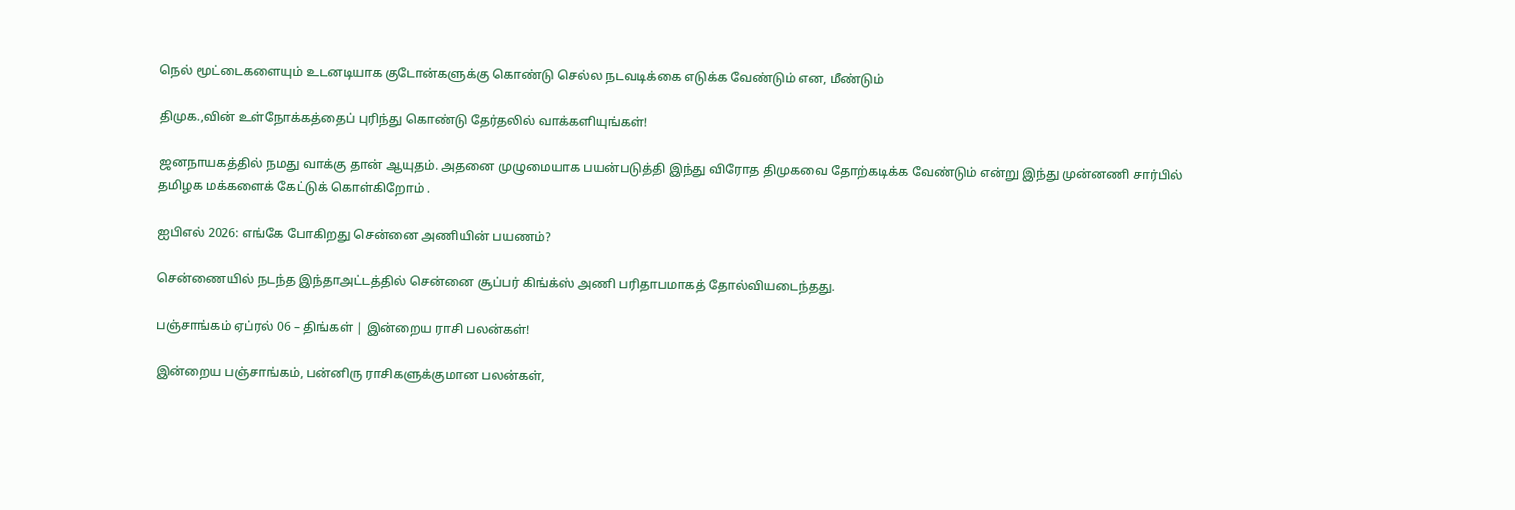நெல் மூட்டைகளையும் உடனடியாக குடோன்களுக்கு கொண்டு செல்ல நடவடிக்கை எடுக்க வேண்டும் என, மீண்டும்

திமுக.,வின் உள்நோக்கத்தைப் புரிந்து கொண்டு தேர்தலில் வாக்களியுங்கள்!

ஜனநாயகத்தில் நமது வாக்கு தான் ஆயுதம். அதனை முழுமையாக பயன்படுத்தி இந்து விரோத திமுகவை தோற்கடிக்க வேண்டும் என்று இந்து முன்னணி சார்பில் தமிழக மக்களைக் கேட்டுக் கொள்கிறோம் .

ஐபிஎல் 2026: எங்கே போகிறது சென்னை அணியின் பயணம்?

சென்ணையில் நடந்த இந்தாஅட்டத்தில் சென்னை சூப்பர் கிங்க்ஸ் அணி பரிதாபமாகத் தோல்வியடைந்தது.

பஞ்சாங்கம் ஏப்ரல் 06 – திங்கள் | இன்றைய ராசி பலன்கள்!

இன்றைய பஞ்சாங்கம், பன்னிரு ராசிகளுக்குமான பலன்கள்,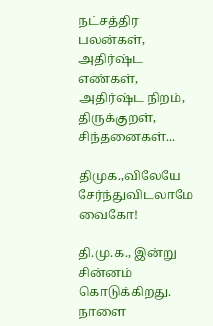நட்சத்திர பலன்கள், அதிர்ஷ்ட எண்கள், அதிர்ஷ்ட நிறம், திருக்குறள், சிந்தனைகள்...

திமுக.,விலேயே சேர்ந்துவிடலாமே வைகோ!

தி.மு.க., இன்று சின்னம் கொடுக்கிறது. நாளை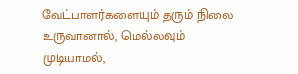வேட்பாளர்களையும் தரும் நிலை உருவானால், மெல்லவும் முடியாமல்,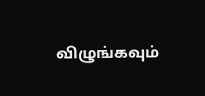விழுங்கவும்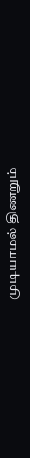முடியாமல் திணறும்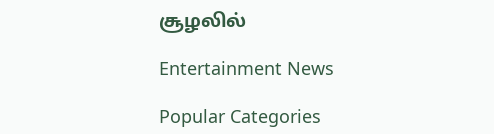சூழலில்

Entertainment News

Popular Categories